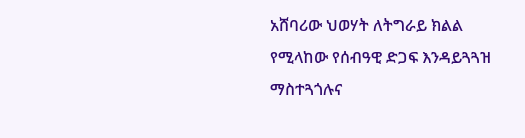አሸባሪው ህወሃት ለትግራይ ክልል የሚላከው የሰብዓዊ ድጋፍ እንዳይጓጓዝ ማስተጓጎሉና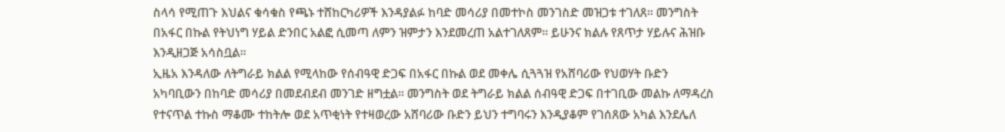ስላሳ የሚጠጉ እህልና ቁሳቁስ የጫኑ ተሸከርካሪዎች እንዳያልፉ ከባድ መሳሪያ በመተኮስ መንገስድ መዝጋቱ ተገለጸ። መንግስት በአፋር በኩል የትህነግ ሃይል ድንበር አልፎ ሲመጣ ለምን ዝምታን እንደመረጠ አልተገለጸም። ይሁንና ክልሉ የጸጥታ ሃይሉና ሕዝቡ እንዲዘጋጅ አሳስቧል።
ኢዜአ እንዳለው ለትግራይ ክልል የሚላከው የሰብዓዊ ድጋፍ በአፋር በኩል ወደ መቀሌ ሲጓጓዝ የአሸባሪው የህወሃት ቡድን አካባቢውን በከባድ መሳሪያ በመደብደብ መንገድ ዘግቷል። መንግስት ወደ ትግራይ ክልል ሰብዓዊ ድጋፍ በተገቢው መልኩ ለማዳረስ የተናጥል ተኩስ ማቆሙ ተከትሎ ወደ አጥቂነት የተዛወረው አሸባሪው ቡድን ይህን ተግባሩን እንዲያቆም የገሰጸው አካል እንደሌለ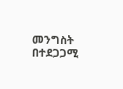መንግስት በተደጋጋሚ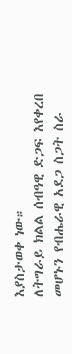እያስታወቀ ነው።
ለትግራይ ክልል ሰብዓዊ ድጋፍ እየቀረበ መሆኑን የብሔራዊ አደጋ ስጋት ስራ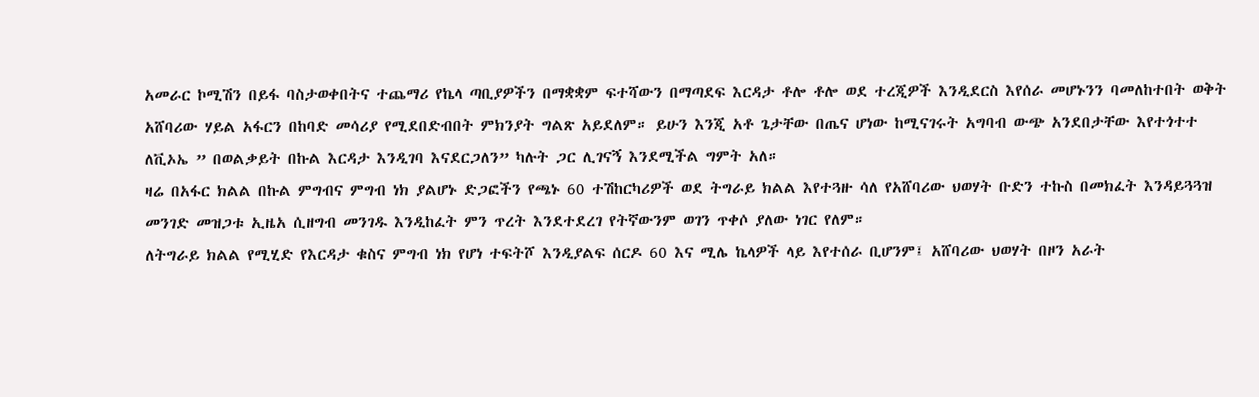አመራር ኮሚሽን በይፋ ባስታወቀበትና ተጨማሪ የኬላ ጣቢያዎችን በማቋቋም ፍተሻውን በማጣደፍ እርዳታ ቶሎ ቶሎ ወደ ተረጂዎች እንዲደርስ እየሰራ መሆኑንን ባመለከተበት ወቅት አሸባሪው ሃይል አፋርን በከባድ መሳሪያ የሚደበድብበት ምክንያት ግልጽ አይደለም። ይሁን እንጂ አቶ ጌታቸው በጤና ሆነው ከሚናገሩት አግባብ ውጭ አንደበታቸው እየተጎተተ ለቪኦኤ ” በወልቃይት በኩል እርዳታ እንዲገባ እናደርጋለን” ካሉት ጋር ሊገናኝ እንደሚችል ግምት አለ።
ዛሬ በአፋር ክልል በኩል ምግብና ምግብ ነክ ያልሆኑ ድጋፎችን የጫኑ 60 ተሽከርካሪዎች ወደ ትግራይ ክልል እየተጓዙ ሳለ የአሸባሪው ህወሃት ቡድን ተኩስ በመክፈት እንዳይጓጓዝ መንገድ መዝጋቱ ኢዜአ ሲዘግብ መንገዱ እንዲከፈት ምን ጥረት እንደተደረገ የትኛውንም ወገን ጥቀሶ ያለው ነገር የለም።
ለትግራይ ክልል የሚሂድ የእርዳታ ቁስና ምግብ ነክ የሆነ ተፍትሾ እንዲያልፍ ሰርዶ 60 እና ሚሌ ኬላዎች ላይ እየተሰራ ቢሆንም፤ አሸባሪው ህወሃት በዞን አራት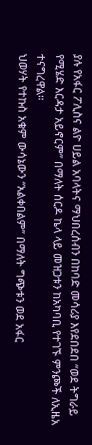ያሉ የአፋር ፖሊስና ልዮ ሀይል አባላትና ማህበረሰብን በከባድ መሳሪያ እየደበደበ “ወደ ትግራይ የሚሄድ እርዳታ አይኖርም” በማለት ሰርዶ ኬላ ላይ መዝጋቱን ከአካባቢ የተገኙ ምንጮች ለኢዜአ ተናግረዋል።
ህወሃት የተኩስ አቁም ውሳኔውን “አልቀበልም” በማለት ግጭቱን ወደ አፋር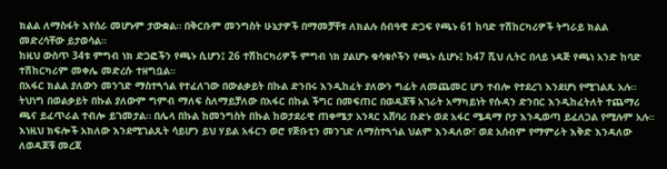ክልል ለማስፋት እየሰራ መሆኑም ታውቋል። በቅርቡም መንግስት ሁኔታዎች በማመቻቸቱ ለክልሉ ሰብዓዊ ድጋፍ የጫኑ 61 ከባድ ተሽከርካሪዎች ትግራይ ክልል መድረሳቸው ይታወሳል።
ከዚህ ውስጥ 34ቱ ምግብ ነክ ድጋፎችን የጫኑ ሲሆን፤ 26 ተሽከርካሪዎች ምግብ ነክ ያልሆኑ ቁሳቁሶችን የጫኑ ሲሆኑ፤ ከ47 ሺህ ሊትር በላይ ነዳጅ የጫነ አንድ ከባድ ተሽከርካሪም መቀሌ መድረሱ ተዘግቧል።
በአፋር ክልል ያለውን መንገድ ማስተጓጎል የተፈለገው በውልቃይት በኩል ድንበሩ እንዲከፈት ያለውን ግፊት ለመጨመር ሆን ተብሎ የተደረገ እንደሆነ የሚገልጹ አሉ። ትህነግ በወልቃይት በኩል ያለውም ግምብ ማለፍ ስለማይቻለው በአፋር በኩል ችግር በመፍጠር በወዳጆቹ አገራት አማካይነት የሱዳን ድንበር እንዲከፈትለት ተጨማሪ ጫና ይፈጥራል ተብሎ ይገመታል። በሌላ በኩል ከመንግስት በኩል ከወታደራዊ ጠቀሜታ አንጻር አሸባሪ ቡድኑ ወደ አፋር ሜዳማ ቦታ እንዲወጣ ይፈለጋል የሚሉም አሉ። እነዚህ ክፍሎች አክለው እንደሚገልጹት ሳይሆን ይህ ሃይል አፋርን ወሮ የጅቡቲን መንገድ ለማስተጓጎል ህልም እንዳለው፣ ወደ አሰብም የማምራት እቅድ እንዳለው ለወዳጆቹ መረጃ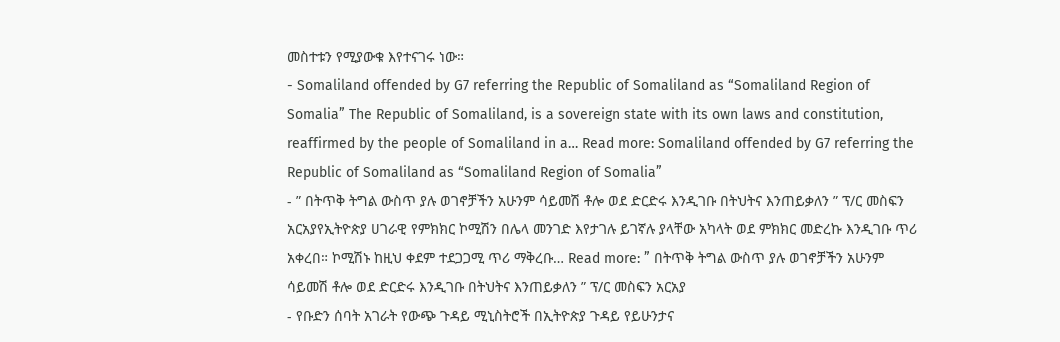መስተቱን የሚያውቁ እየተናገሩ ነው።
- Somaliland offended by G7 referring the Republic of Somaliland as “Somaliland Region of Somalia” The Republic of Somaliland, is a sovereign state with its own laws and constitution, reaffirmed by the people of Somaliland in a… Read more: Somaliland offended by G7 referring the Republic of Somaliland as “Somaliland Region of Somalia”
- ” በትጥቅ ትግል ውስጥ ያሉ ወገኖቻችን አሁንም ሳይመሽ ቶሎ ወደ ድርድሩ እንዲገቡ በትህትና እንጠይቃለን ” ፕ/ር መስፍን አርአያየኢትዮጵያ ሀገራዊ የምክክር ኮሚሽን በሌላ መንገድ እየታገሉ ይገኛሉ ያላቸው አካላት ወደ ምክክር መድረኩ እንዲገቡ ጥሪ አቀረበ። ኮሚሽኑ ከዚህ ቀደም ተደጋጋሚ ጥሪ ማቅረቡ… Read more: ” በትጥቅ ትግል ውስጥ ያሉ ወገኖቻችን አሁንም ሳይመሽ ቶሎ ወደ ድርድሩ እንዲገቡ በትህትና እንጠይቃለን ” ፕ/ር መስፍን አርአያ
- የቡድን ሰባት አገራት የውጭ ጉዳይ ሚኒስትሮች በኢትዮጵያ ጉዳይ የይሁንታና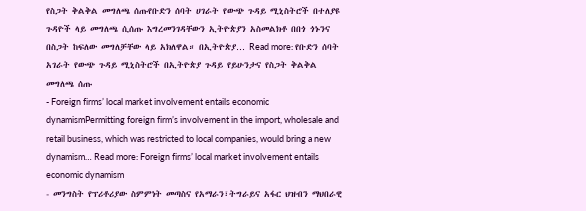የስጋት ቅልቅል መግለጫ ሰጡየቡድን ሰባት ሀገራት የውጭ ጉዳይ ሚኒስትሮች በተለያዩ ጉዳዮች ላይ መግለጫ ሲሰጡ እግረመንገዳቸውን ኢትዮጵያን አስመልክቶ በበጎ ጎኑንና በስጋት ከፍለው መግለቻቸው ላይ አክለዋል። በኢትዮጵያ… Read more: የቡድን ሰባት አገራት የውጭ ጉዳይ ሚኒስትሮች በኢትዮጵያ ጉዳይ የይሁንታና የስጋት ቅልቅል መግለጫ ሰጡ
- Foreign firms’ local market involvement entails economic dynamismPermitting foreign firm’s involvement in the import, wholesale and retail business, which was restricted to local companies, would bring a new dynamism… Read more: Foreign firms’ local market involvement entails economic dynamism
- መንግስት የፕሪቶሪያው ስምምነት መጣስና የአማራን፣ትግራይና አፋር ህዝብን ማህበራዊ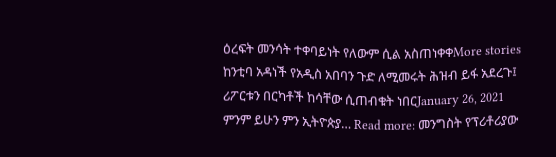ዕረፍት መንሳት ተቀባይነት የለውም ሲል አስጠነቀቀMore stories ከንቲባ አዳነች የአዲስ አበባን ጉድ ለሚመሩት ሕዝብ ይፋ አደረጉ፤ ሪፖርቱን በርካቶች ከሳቸው ሲጠብቁት ነበርJanuary 26, 2021 ምንም ይሁን ምን ኢትዮጵያ… Read more: መንግስት የፕሪቶሪያው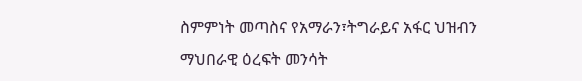ስምምነት መጣስና የአማራን፣ትግራይና አፋር ህዝብን ማህበራዊ ዕረፍት መንሳት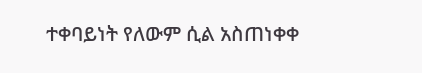ተቀባይነት የለውም ሲል አስጠነቀቀ